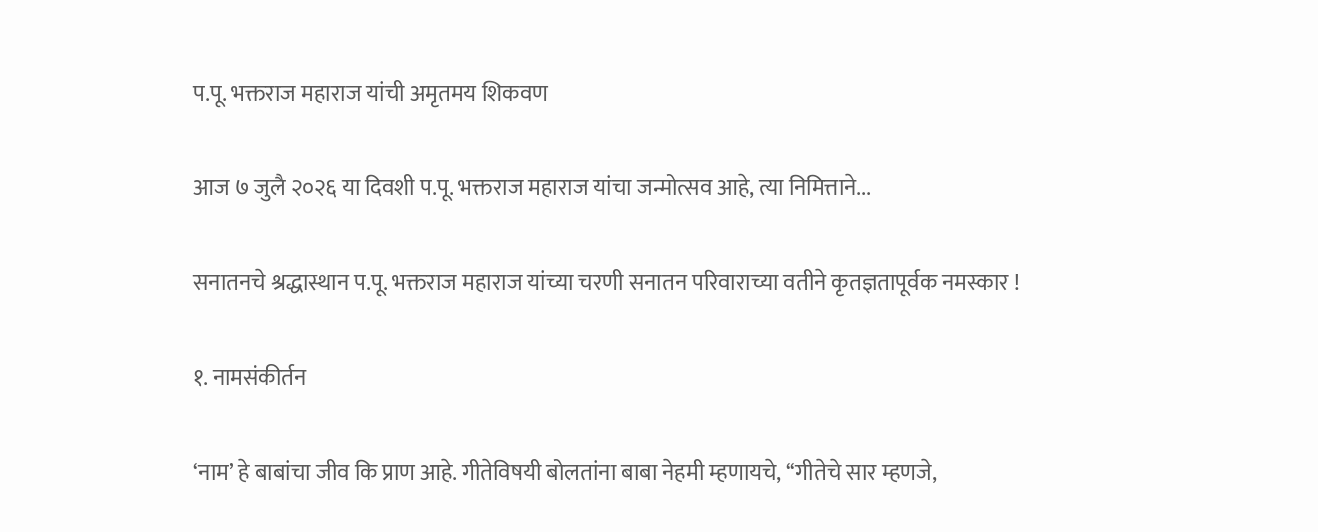प.पू. भक्तराज महाराज यांची अमृतमय शिकवण

आज ७ जुलै २०२६ या दिवशी प.पू. भक्तराज महाराज यांचा जन्मोत्सव आहे, त्या निमित्ताने...

सनातनचे श्रद्धास्थान प.पू. भक्तराज महाराज यांच्या चरणी सनातन परिवाराच्या वतीने कृतज्ञतापूर्वक नमस्कार !

१. नामसंकीर्तन

‘नाम’ हे बाबांचा जीव कि प्राण आहे. गीतेविषयी बोलतांना बाबा नेहमी म्हणायचे, ‘‘गीतेचे सार म्हणजे,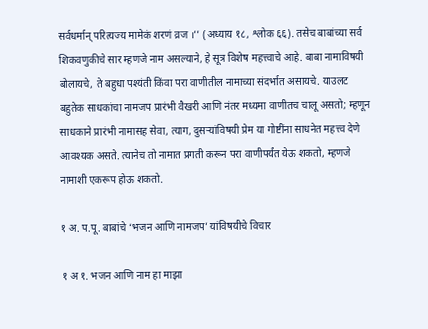सर्वधर्मान् परित्यज्य मामेकं शरणं व्रज ।’’ (अध्याय १८, श्लोक ६६). तसेच बाबांच्या सर्व शिकवणुकीचे सार म्हणजे नाम असल्याने, हे सूत्र विशेष महत्त्वाचे आहे. बाबा नामाविषयी बोलायचे, ते बहुधा पश्यंती किंवा परा वाणीतील नामाच्या संदर्भात असायचे. याउलट बहुतेक साधकांचा नामजप प्रारंभी वैखरी आणि नंतर मध्यमा वाणीतच चालू असतो; म्हणून साधकाने प्रारंभी नामासह सेवा, त्याग, दुसर्‍यांविषयी प्रेम या गोष्टींना साधनेत महत्त्व देणे आवश्यक असते. त्यानेच तो नामात प्रगती करून परा वाणीपर्यंत येऊ शकतो, म्हणजे नामाशी एकरूप होऊ शकतो.

१ अ. प.पू. बाबांचे ‘भजन आणि नामजप’ यांविषयीचे विचार

१ अ १. भजन आणि नाम हा माझा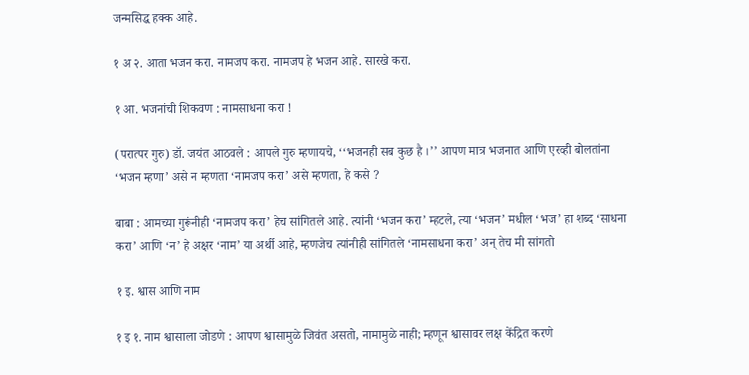जन्मसिद्ध हक्क आहे.

१ अ २. आता भजन करा. नामजप करा. नामजप हे भजन आहे. सारखे करा.

१ आ. भजनांची शिकवण : नामसाधना करा !

(परात्पर गुरु) डॉ. जयंत आठवले : आपले गुरु म्हणायचे, ‘‘भजनही सब कुछ है ।’’ आपण मात्र भजनात आणि एरव्ही बोलतांना ‘भजन म्हणा’ असे न म्हणता ‘नामजप करा’ असे म्हणता, हे कसे ?

बाबा : आमच्या गुरूंनीही ‘नामजप करा’ हेच सांगितले आहे. त्यांनी ‘भजन करा’ म्हटले, त्या ‘भजन’ मधील ‘भज’ हा शब्द ‘साधना करा’ आणि ‘न’ हे अक्षर ‘नाम’ या अर्थी आहे, म्हणजेच त्यांनीही सांगितले ‘नामसाधना करा’ अन् तेच मी सांगतो

१ इ. श्वास आणि नाम

१ इ १. नाम श्वासाला जोडणे : आपण श्वासामुळे जिवंत असतो, नामामुळे नाही; म्हणून श्वासावर लक्ष केंद्रित करणे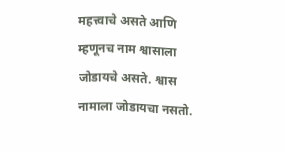महत्त्वाचे असते आणि म्हणूनच नाम श्वासाला जोडायचे असते. श्वास नामाला जोडायचा नसतो.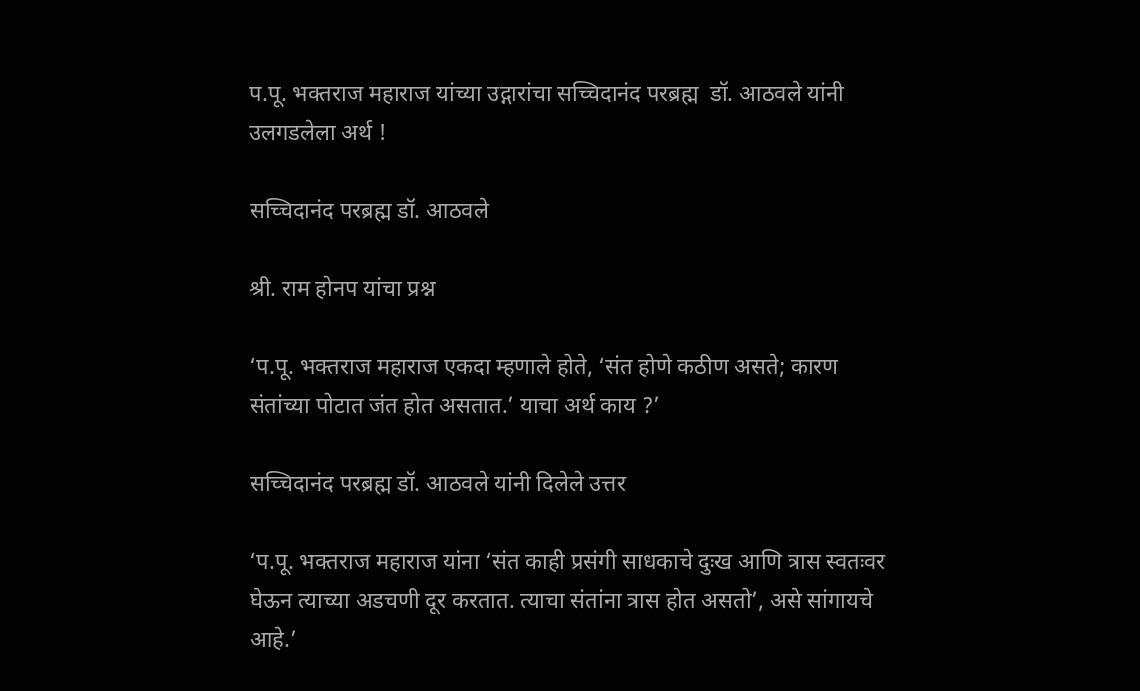प.पू. भक्तराज महाराज यांच्या उद्गारांचा सच्चिदानंद परब्रह्म  डॉ. आठवले यांनी उलगडलेला अर्थ !

सच्चिदानंद परब्रह्म डॉ. आठवले

श्री. राम होनप यांचा प्रश्न

‘प.पू. भक्तराज महाराज एकदा म्हणाले होते, ‘संत होणे कठीण असते; कारण संतांच्या पोटात जंत होत असतात.’ याचा अर्थ काय ?’

सच्चिदानंद परब्रह्म डॉ. आठवले यांनी दिलेले उत्तर

‘प.पू. भक्तराज महाराज यांना ‘संत काही प्रसंगी साधकाचे दुःख आणि त्रास स्वतःवर घेऊन त्याच्या अडचणी दूर करतात. त्याचा संतांना त्रास होत असतो’, असे सांगायचे आहे.’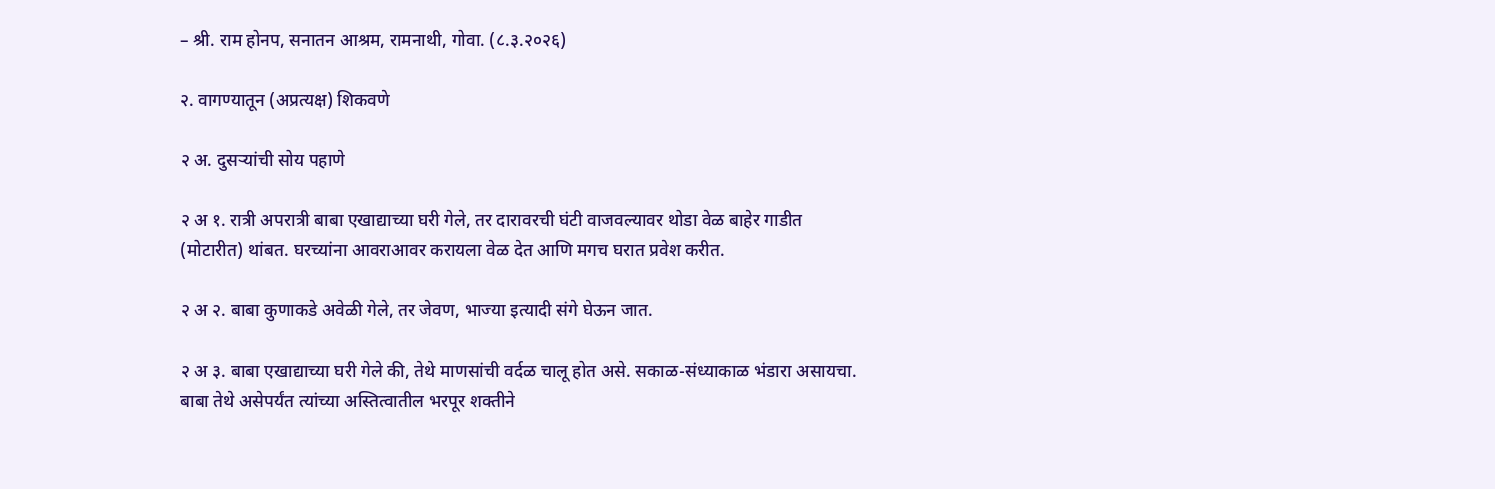– श्री. राम होनप, सनातन आश्रम, रामनाथी, गोवा. (८.३.२०२६)

२. वागण्यातून (अप्रत्यक्ष) शिकवणे

२ अ. दुसर्‍यांची सोय पहाणे

२ अ १. रात्री अपरात्री बाबा एखाद्याच्या घरी गेले, तर दारावरची घंटी वाजवल्यावर थोडा वेळ बाहेर गाडीत (मोटारीत) थांबत. घरच्यांना आवराआवर करायला वेळ देत आणि मगच घरात प्रवेश करीत.

२ अ २. बाबा कुणाकडे अवेळी गेले, तर जेवण, भाज्या इत्यादी संगे घेऊन जात.

२ अ ३. बाबा एखाद्याच्या घरी गेले की, तेथे माणसांची वर्दळ चालू होत असे. सकाळ-संध्याकाळ भंडारा असायचा. बाबा तेथे असेपर्यंत त्यांच्या अस्तित्वातील भरपूर शक्तीने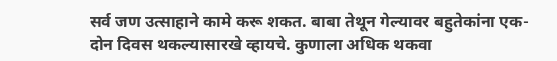सर्व जण उत्साहाने कामे करू शकत. बाबा तेथून गेल्यावर बहुतेकांना एक-दोन दिवस थकल्यासारखे व्हायचे. कुणाला अधिक थकवा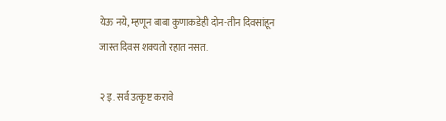येऊ नये, म्हणून बाबा कुणाकडेही दोन-तीन दिवसांहून जास्त दिवस शक्यतो रहात नसत.

२ इ. सर्व उत्कृष्ट करावे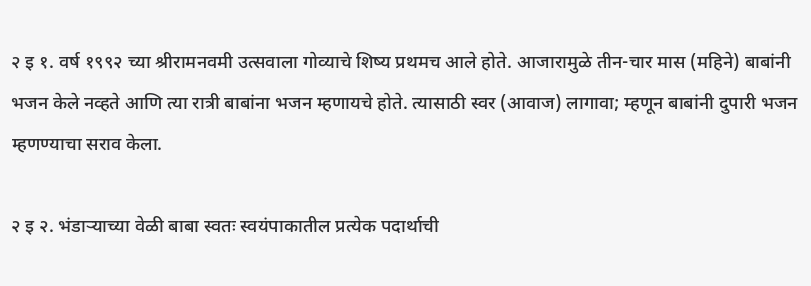२ इ १. वर्ष १९९२ च्या श्रीरामनवमी उत्सवाला गोव्याचे शिष्य प्रथमच आले होते. आजारामुळे तीन-चार मास (महिने) बाबांनी भजन केले नव्हते आणि त्या रात्री बाबांना भजन म्हणायचे होते. त्यासाठी स्वर (आवाज) लागावा; म्हणून बाबांनी दुपारी भजन म्हणण्याचा सराव केला.

२ इ २. भंडार्‍याच्या वेळी बाबा स्वतः स्वयंपाकातील प्रत्येक पदार्थाची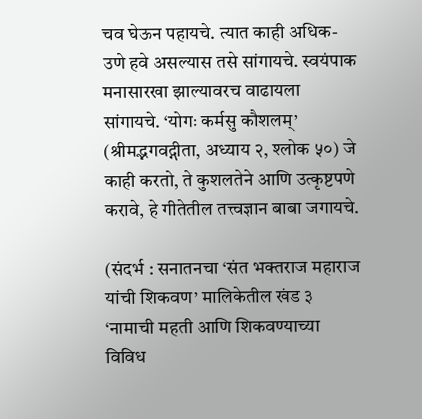चव घेऊन पहायचे. त्यात काही अधिक-उणे हवे असल्यास तसे सांगायचे. स्वयंपाक मनासारखा झाल्यावरच वाढायला सांगायचे. ‘योगः कर्मसु कौशलम्’ (श्रीमद्भगवद्गीता, अध्याय २, श्लोक ५०) जे काही करतो, ते कुशलतेने आणि उत्कृष्टपणे करावे, हे गीतेतील तत्त्वज्ञान बाबा जगायचे.

(संदर्भ : सनातनचा ‘संत भक्तराज महाराज यांची शिकवण’ मालिकेतील खंड ३ ‘नामाची महती आणि शिकवण्याच्या विविध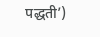पद्धती’)